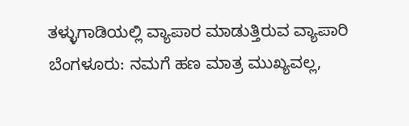ತಳ್ಳುಗಾಡಿಯಲ್ಲಿ ವ್ಯಾಪಾರ ಮಾಡುತ್ತಿರುವ ವ್ಯಾಪಾರಿ
ಬೆಂಗಳೂರು: ನಮಗೆ ಹಣ ಮಾತ್ರ ಮುಖ್ಯವಲ್ಲ,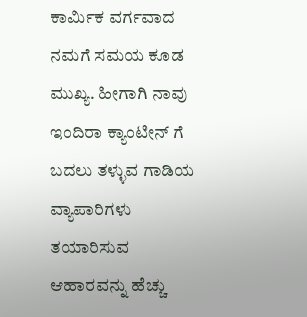ಕಾರ್ಮಿಕ ವರ್ಗವಾದ ನಮಗೆ ಸಮಯ ಕೂಡ ಮುಖ್ಯ. ಹೀಗಾಗಿ ನಾವು ಇಂದಿರಾ ಕ್ಯಾಂಟೀನ್ ಗೆ ಬದಲು ತಳ್ಳುವ ಗಾಡಿಯ ವ್ಯಾಪಾರಿಗಳು ತಯಾರಿಸುವ ಆಹಾರವನ್ನು ಹೆಚ್ಚು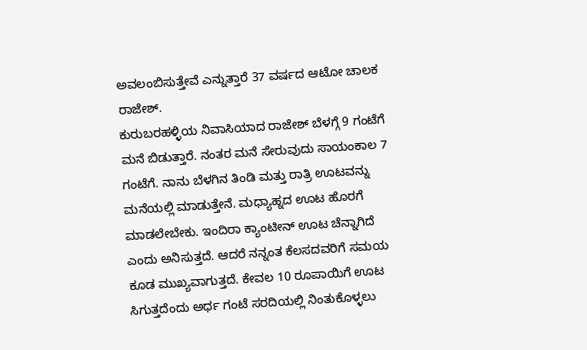ಅವಲಂಬಿಸುತ್ತೇವೆ ಎನ್ನುತ್ತಾರೆ 37 ವರ್ಷದ ಆಟೋ ಚಾಲಕ ರಾಜೇಶ್.
ಕುರುಬರಹಳ್ಳಿಯ ನಿವಾಸಿಯಾದ ರಾಜೇಶ್ ಬೆಳಗ್ಗೆ 9 ಗಂಟೆಗೆ ಮನೆ ಬಿಡುತ್ತಾರೆ. ನಂತರ ಮನೆ ಸೇರುವುದು ಸಾಯಂಕಾಲ 7 ಗಂಟೆಗೆ. ನಾನು ಬೆಳಗಿನ ತಿಂಡಿ ಮತ್ತು ರಾತ್ರಿ ಊಟವನ್ನು ಮನೆಯಲ್ಲಿ ಮಾಡುತ್ತೇನೆ. ಮಧ್ಯಾಹ್ನದ ಊಟ ಹೊರಗೆ ಮಾಡಲೇಬೇಕು. ಇಂದಿರಾ ಕ್ಯಾಂಟೀನ್ ಊಟ ಚೆನ್ನಾಗಿದೆ ಎಂದು ಅನಿಸುತ್ತದೆ. ಆದರೆ ನನ್ನಂತ ಕೆಲಸದವರಿಗೆ ಸಮಯ ಕೂಡ ಮುಖ್ಯವಾಗುತ್ತದೆ. ಕೇವಲ 10 ರೂಪಾಯಿಗೆ ಊಟ ಸಿಗುತ್ತದೆಂದು ಅರ್ಧ ಗಂಟೆ ಸರದಿಯಲ್ಲಿ ನಿಂತುಕೊಳ್ಳಲು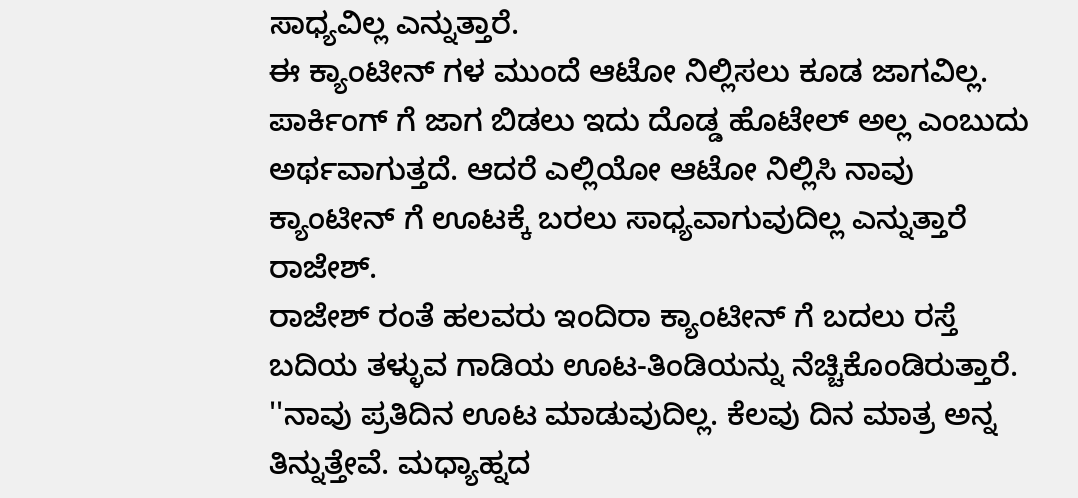ಸಾಧ್ಯವಿಲ್ಲ ಎನ್ನುತ್ತಾರೆ.
ಈ ಕ್ಯಾಂಟೀನ್ ಗಳ ಮುಂದೆ ಆಟೋ ನಿಲ್ಲಿಸಲು ಕೂಡ ಜಾಗವಿಲ್ಲ. ಪಾರ್ಕಿಂಗ್ ಗೆ ಜಾಗ ಬಿಡಲು ಇದು ದೊಡ್ಡ ಹೊಟೇಲ್ ಅಲ್ಲ ಎಂಬುದು ಅರ್ಥವಾಗುತ್ತದೆ. ಆದರೆ ಎಲ್ಲಿಯೋ ಆಟೋ ನಿಲ್ಲಿಸಿ ನಾವು ಕ್ಯಾಂಟೀನ್ ಗೆ ಊಟಕ್ಕೆ ಬರಲು ಸಾಧ್ಯವಾಗುವುದಿಲ್ಲ ಎನ್ನುತ್ತಾರೆ ರಾಜೇಶ್.
ರಾಜೇಶ್ ರಂತೆ ಹಲವರು ಇಂದಿರಾ ಕ್ಯಾಂಟೀನ್ ಗೆ ಬದಲು ರಸ್ತೆ ಬದಿಯ ತಳ್ಳುವ ಗಾಡಿಯ ಊಟ-ತಿಂಡಿಯನ್ನು ನೆಚ್ಚಿಕೊಂಡಿರುತ್ತಾರೆ.
''ನಾವು ಪ್ರತಿದಿನ ಊಟ ಮಾಡುವುದಿಲ್ಲ. ಕೆಲವು ದಿನ ಮಾತ್ರ ಅನ್ನ ತಿನ್ನುತ್ತೇವೆ. ಮಧ್ಯಾಹ್ನದ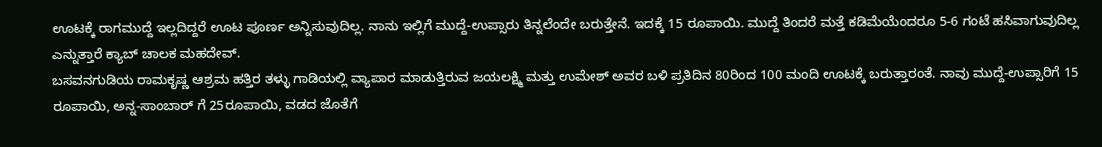ಊಟಕ್ಕೆ ರಾಗಮುದ್ದೆ ಇಲ್ಲದಿದ್ದರೆ ಊಟ ಪೂರ್ಣ ಅನ್ನಿಸುವುದಿಲ್ಲ. ನಾನು ಇಲ್ಲಿಗೆ ಮುದ್ದೆ-ಉಪ್ಸಾರು ತಿನ್ನಲೆಂದೇ ಬರುತ್ತೇನೆ. ಇದಕ್ಕೆ 15 ರೂಪಾಯಿ. ಮುದ್ದೆ ತಿಂದರೆ ಮತ್ತೆ ಕಡಿಮೆಯೆಂದರೂ 5-6 ಗಂಟೆ ಹಸಿವಾಗುವುದಿಲ್ಲ ಎನ್ನುತ್ತಾರೆ ಕ್ಯಾಬ್ ಚಾಲಕ ಮಹದೇವ್.
ಬಸವನಗುಡಿಯ ರಾಮಕೃಷ್ಣ ಆಶ್ರಮ ಹತ್ತಿರ ತಳ್ಳು ಗಾಡಿಯಲ್ಲಿ ವ್ಯಾಪಾರ ಮಾಡುತ್ತಿರುವ ಜಯಲಕ್ಷ್ಮಿ ಮತ್ತು ಉಮೇಶ್ ಅವರ ಬಳಿ ಪ್ರತಿದಿನ 80ರಿಂದ 100 ಮಂದಿ ಊಟಕ್ಕೆ ಬರುತ್ತಾರಂತೆ. ನಾವು ಮುದ್ದೆ-ಉಪ್ಸಾರಿಗೆ 15 ರೂಪಾಯಿ, ಅನ್ನ-ಸಾಂಬಾರ್ ಗೆ 25ರೂಪಾಯಿ, ವಡದ ಜೊತೆಗೆ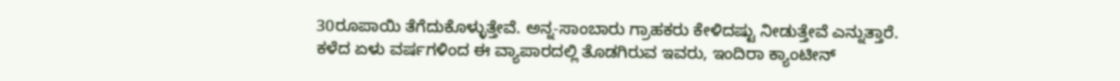30ರೂಪಾಯಿ ತೆಗೆದುಕೊಳ್ಳುತ್ತೇವೆ. ಅನ್ನ-ಸಾಂಬಾರು ಗ್ರಾಹಕರು ಕೇಳಿದಷ್ಟು ನೀಡುತ್ತೇವೆ ಎನ್ನುತ್ತಾರೆ.
ಕಳೆದ ಏಳು ವರ್ಷಗಳಿಂದ ಈ ವ್ಯಾಪಾರದಲ್ಲಿ ತೊಡಗಿರುವ ಇವರು, ಇಂದಿರಾ ಕ್ಯಾಂಟೀನ್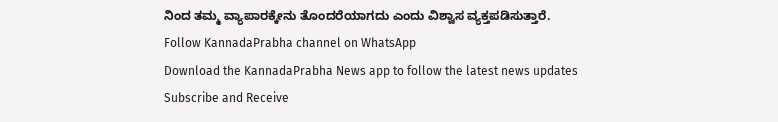ನಿಂದ ತಮ್ಮ ವ್ಯಾಪಾರಕ್ಕೇನು ತೊಂದರೆಯಾಗದು ಎಂದು ವಿಶ್ವಾಸ ವ್ಯಕ್ತಪಡಿಸುತ್ತಾರೆ.
Follow KannadaPrabha channel on WhatsApp
Download the KannadaPrabha News app to follow the latest news updates
Subscribe and Receive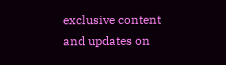exclusive content and updates on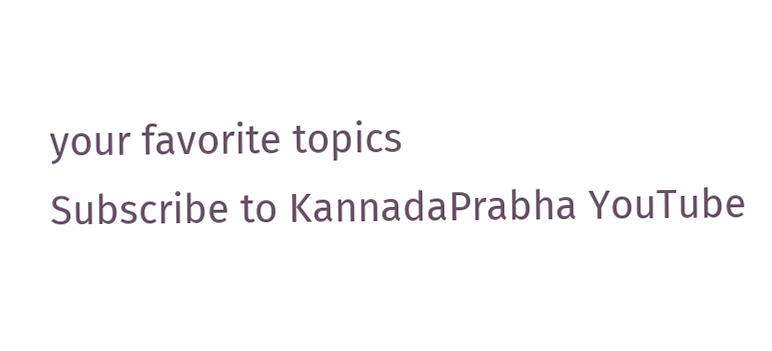your favorite topics
Subscribe to KannadaPrabha YouTube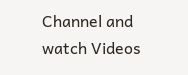Channel and watch Videos